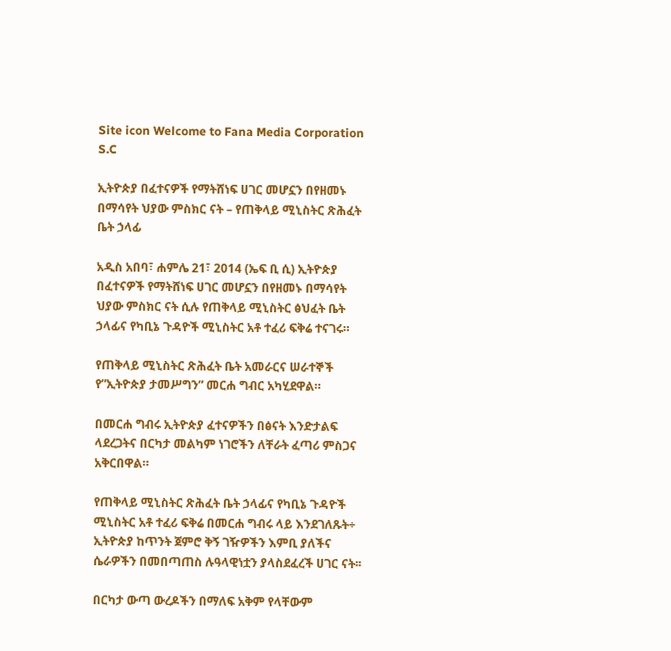Site icon Welcome to Fana Media Corporation S.C

ኢትዮጵያ በፈተናዎች የማትሸነፍ ሀገር መሆኗን በየዘመኑ በማሳየት ህያው ምስክር ናት – የጠቅላይ ሚኒስትር ጽሕፈት ቤት ኃላፊ

አዲስ አበባ፣ ሐምሌ 21፣ 2014 (ኤፍ ቢ ሲ) ኢትዮጵያ በፈተናዎች የማትሸነፍ ሀገር መሆኗን በየዘመኑ በማሳየት ህያው ምስክር ናት ሲሉ የጠቅላይ ሚኒስትር ፅህፈት ቤት ኃላፊና የካቢኔ ጉዳዮች ሚኒስትር አቶ ተፈሪ ፍቅሬ ተናገሩ።

የጠቅላይ ሚኒስትር ጽሕፈት ቤት አመራርና ሠራተኞች የ”ኢትዮጵያ ታመሥግን” መርሐ ግብር አካሂደዋል።

በመርሐ ግብሩ ኢትዮጵያ ፈተናዎችን በፅናት እንድታልፍ ላደረጋትና በርካታ መልካም ነገሮችን ለቸራት ፈጣሪ ምስጋና አቅርበዋል።

የጠቅላይ ሚኒስትር ጽሕፈት ቤት ኃላፊና የካቢኔ ጉዳዮች ሚኒስትር አቶ ተፈሪ ፍቅሬ በመርሐ ግብሩ ላይ እንደገለጹት÷ ኢትዮጵያ ከጥንት ጀምሮ ቅኝ ገዥዎችን እምቢ ያለችና ሴራዎችን በመበጣጠስ ሉዓላዊነቷን ያላስደፈረች ሀገር ናት፡፡

በርካታ ውጣ ውረዶችን በማለፍ አቅም የላቸውም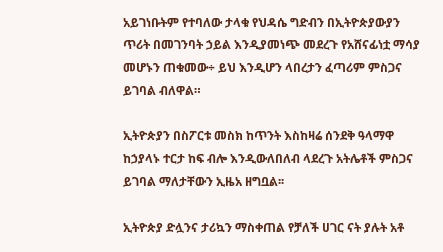አይገነቡትም የተባለው ታላቁ የህዳሴ ግድብን በኢትዮጵያውያን ጥሪት በመገንባት ኃይል እንዲያመነጭ መደረጉ የአሸናፊነቷ ማሳያ መሆኑን ጠቁመው÷ ይህ እንዲሆን ላበረታን ፈጣሪም ምስጋና ይገባል ብለዋል።

ኢትዮጵያን በስፖርቱ መስክ ከጥንት እስከዛሬ ሰንደቅ ዓላማዋ ከኃያላኑ ተርታ ከፍ ብሎ እንዲውለበለብ ላደረጉ አትሌቶች ምስጋና ይገባል ማለታቸውን ኢዜአ ዘግቧል፡፡

ኢትዮጵያ ድሏንና ታሪኳን ማስቀጠል የቻለች ሀገር ናት ያሉት አቶ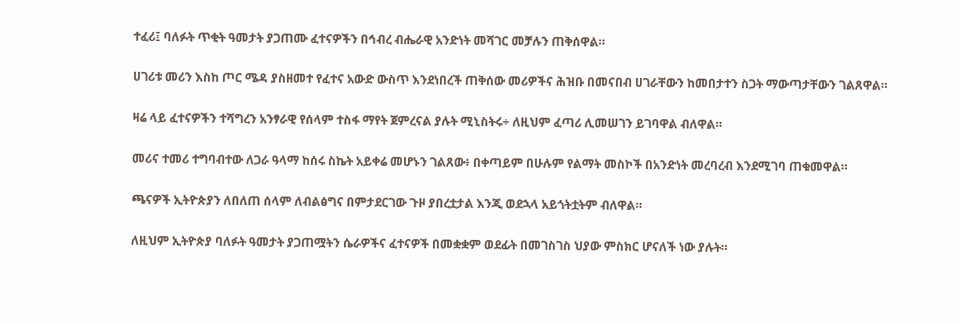ተፈሪ፤ ባለፉት ጥቂት ዓመታት ያጋጠሙ ፈተናዎችን በኅብረ ብሔራዊ አንድነት መሻገር መቻሉን ጠቅሰዋል።

ሀገሪቱ መሪን እስከ ጦር ሜዳ ያስዘመተ የፈተና አውድ ውስጥ እንደነበረች ጠቅሰው መሪዎችና ሕዝቡ በመናበብ ሀገራቸውን ከመበታተን ስጋት ማውጣታቸውን ገልጸዋል።

ዛሬ ላይ ፈተናዎችን ተሻግረን አንፃራዊ የሰላም ተስፋ ማየት ጀምረናል ያሉት ሚኒስትሩ÷ ለዚህም ፈጣሪ ሊመሠገን ይገባዋል ብለዋል።

መሪና ተመሪ ተግባብተው ለጋራ ዓላማ ከሰሩ ስኬት አይቀሬ መሆኑን ገልጸው፥ በቀጣይም በሁሉም የልማት መስኮች በአንድነት መረባረብ እንደሚገባ ጠቁመዋል።

ጫናዎች ኢትዮጵያን ለበለጠ ሰላም ለብልፅግና በምታደርገው ጉዞ ያበረቷታል እንጂ ወደኋላ አይጎትቷትም ብለዋል።

ለዚህም ኢትዮጵያ ባለፉት ዓመታት ያጋጠሟትን ሴራዎችና ፈተናዎች በመቋቋም ወደፊት በመገስገስ ህያው ምስክር ሆናለች ነው ያሉት።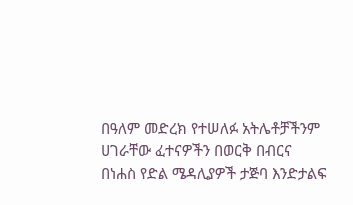በዓለም መድረክ የተሠለፉ አትሌቶቻችንም ሀገራቸው ፈተናዎችን በወርቅ በብርና በነሐስ የድል ሜዳሊያዎች ታጅባ እንድታልፍ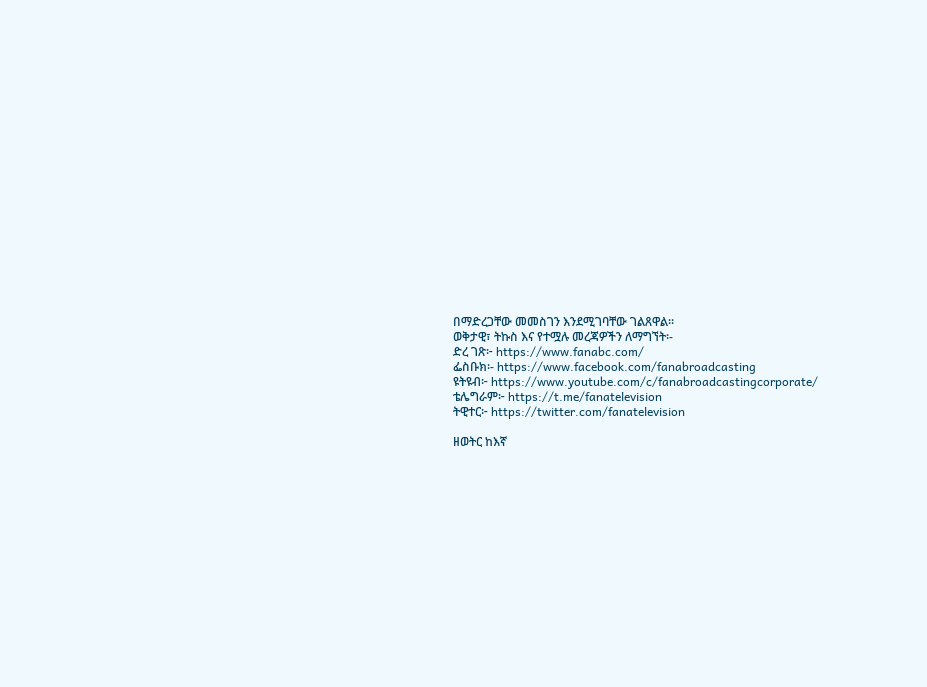በማድረጋቸው መመስገን እንደሚገባቸው ገልጸዋል።
ወቅታዊ፣ ትኩስ እና የተሟሉ መረጃዎችን ለማግኘት፡-
ድረ ገጽ፦ https://www.fanabc.com/
ፌስቡክ፡- https://www.facebook.com/fanabroadcasting
ዩትዩብ፦ https://www.youtube.com/c/fanabroadcastingcorporate/
ቴሌግራም፦ https://t.me/fanatelevision
ትዊተር፦ https://twitter.com/fanatelevision

ዘወትር ከእኛ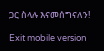ጋር ስላሉ እናመሰግናለን!

Exit mobile version